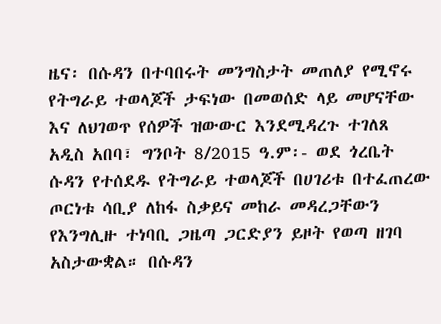ዜና፡ በሱዳን በተባበሩት መንግስታት መጠለያ የሚኖሩ የትግራይ ተወላጆች ታፍነው በመወሰድ ላይ መሆናቸው እና ለህገወጥ የሰዎች ዝውውር እንደሚዳረጉ ተገለጸ
አዲስ አበባ፣ ግንቦት 8/2015 ዓ.ም፡- ወደ ጎረቤት ሱዳን የተሰደዱ የትግራይ ተወላጆች በሀገሪቱ በተፈጠረው ጦርነቱ ሳቢያ ለከፋ ስቃይና መከራ መዳረጋቸውን የእንግሊዙ ተነባቢ ጋዜጣ ጋርድያን ይዞት የወጣ ዘገባ አስታውቋል። በሱዳን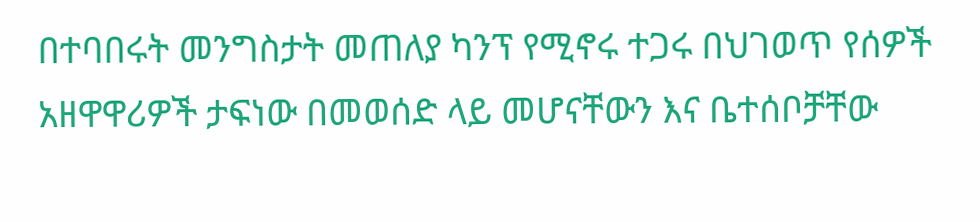በተባበሩት መንግስታት መጠለያ ካንፕ የሚኖሩ ተጋሩ በህገወጥ የሰዎች አዘዋዋሪዎች ታፍነው በመወሰድ ላይ መሆናቸውን እና ቤተሰቦቻቸው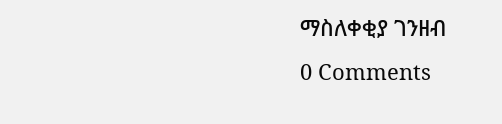ማስለቀቂያ ገንዘብ
0 Comments